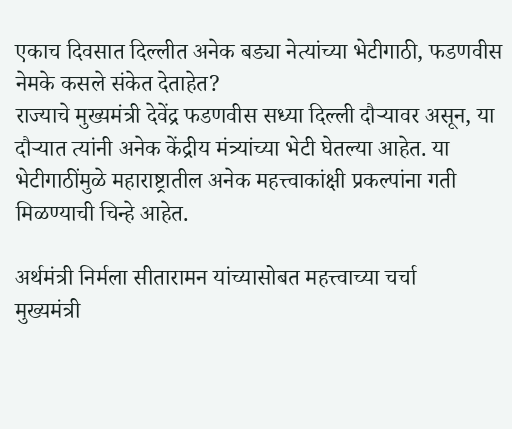एकाच दिवसात दिल्लीत अनेक बड्या नेत्यांच्या भेटीगाठी, फडणवीस नेमके कसले संकेत देताहेत?
राज्याचे मुख्यमंत्री देवेंद्र फडणवीस सध्या दिल्ली दौऱ्यावर असून, या दौऱ्यात त्यांनी अनेक केंद्रीय मंत्र्यांच्या भेटी घेतल्या आहेत. या भेटीगाठींमुळे महाराष्ट्रातील अनेक महत्त्वाकांक्षी प्रकल्पांना गती मिळण्याची चिन्हे आहेत.

अर्थमंत्री निर्मला सीतारामन यांच्यासोबत महत्त्वाच्या चर्चा
मुख्यमंत्री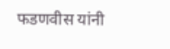फडणवीस यांनी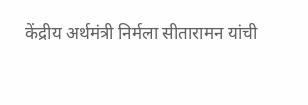केंद्रीय अर्थमंत्री निर्मला सीतारामन यांची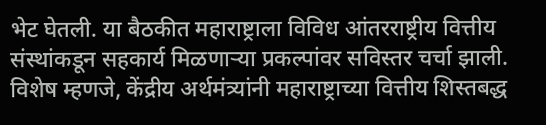भेट घेतली. या बैठकीत महाराष्ट्राला विविध आंतरराष्ट्रीय वित्तीय संस्थांकडून सहकार्य मिळणाऱ्या प्रकल्पांवर सविस्तर चर्चा झाली. विशेष म्हणजे, केंद्रीय अर्थमंत्र्यांनी महाराष्ट्राच्या वित्तीय शिस्तबद्ध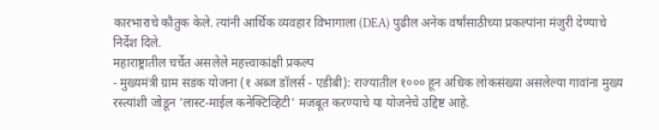कारभाराचे कौतुक केले. त्यांनी आर्थिक व्यवहार विभागाला (DEA) पुढील अनेक वर्षांसाठीच्या प्रकल्पांना मंजुरी देण्याचे निर्देश दिले.
महाराष्ट्रातील चर्चेत असलेले महत्त्वाकांक्षी प्रकल्प
- मुख्यमंत्री ग्राम सडक योजना (१ अब्ज डॉलर्स - एडीबी): राज्यातील १००० हून अधिक लोकसंख्या असलेल्या गावांना मुख्य रस्त्यांशी जोडून 'लास्ट-माईल कनेक्टिव्हिटी' मजबूत करण्याचे या योजनेचे उद्दिष्ट आहे.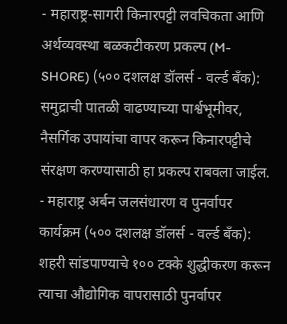- महाराष्ट्र-सागरी किनारपट्टी लवचिकता आणि अर्थव्यवस्था बळकटीकरण प्रकल्प (M-SHORE) (५०० दशलक्ष डॉलर्स - वर्ल्ड बँक): समुद्राची पातळी वाढण्याच्या पार्श्वभूमीवर, नैसर्गिक उपायांचा वापर करून किनारपट्टीचे संरक्षण करण्यासाठी हा प्रकल्प राबवला जाईल.
- महाराष्ट्र अर्बन जलसंधारण व पुनर्वापर कार्यक्रम (५०० दशलक्ष डॉलर्स - वर्ल्ड बँक): शहरी सांडपाण्याचे १०० टक्के शुद्धीकरण करून त्याचा औद्योगिक वापरासाठी पुनर्वापर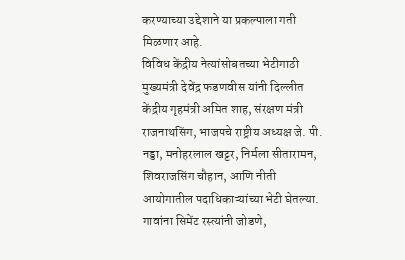करण्याच्या उद्देशाने या प्रकल्पाला गती मिळणार आहे.
विविध केंद्रीय नेत्यांसोबतच्या भेटीगाठी
मुख्यमंत्री देवेंद्र फडणवीस यांनी दिल्लीत केंद्रीय गृहमंत्री अमित शाह, संरक्षण मंत्री राजनाथसिंग, भाजपचे राष्ट्रीय अध्यक्ष जे. पी. नड्डा, मनोहरलाल खट्टर, निर्मला सीतारामन, शिवराजसिंग चौहान, आणि नीती आयोगातील पदाधिकाऱ्यांच्या भेटी घेतल्या. गावांना सिमेंट रस्त्यांनी जोडणे,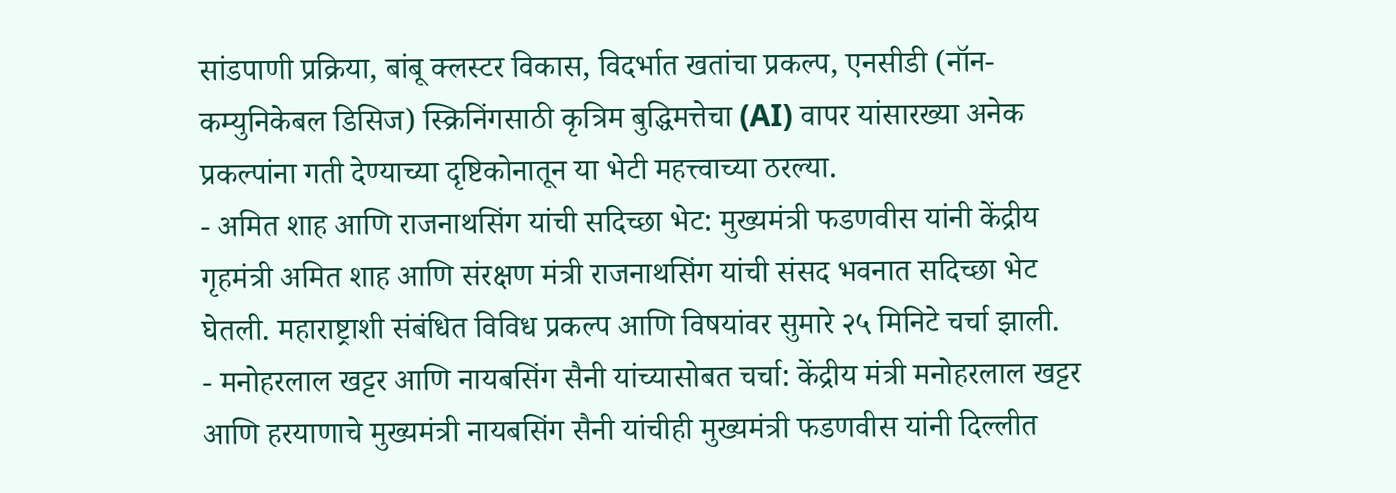सांडपाणी प्रक्रिया, बांबू क्लस्टर विकास, विदर्भात खतांचा प्रकल्प, एनसीडी (नॉन-कम्युनिकेबल डिसिज) स्क्रिनिंगसाठी कृत्रिम बुद्धिमत्तेचा (AI) वापर यांसारख्या अनेक प्रकल्पांना गती देण्याच्या दृष्टिकोनातून या भेटी महत्त्वाच्या ठरल्या.
- अमित शाह आणि राजनाथसिंग यांची सदिच्छा भेट: मुख्यमंत्री फडणवीस यांनी केंद्रीय गृहमंत्री अमित शाह आणि संरक्षण मंत्री राजनाथसिंग यांची संसद भवनात सदिच्छा भेट घेतली. महाराष्ट्राशी संबंधित विविध प्रकल्प आणि विषयांवर सुमारे २५ मिनिटे चर्चा झाली.
- मनोहरलाल खट्टर आणि नायबसिंग सैनी यांच्यासोबत चर्चा: केंद्रीय मंत्री मनोहरलाल खट्टर आणि हरयाणाचे मुख्यमंत्री नायबसिंग सैनी यांचीही मुख्यमंत्री फडणवीस यांनी दिल्लीत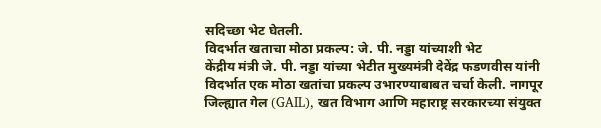सदिच्छा भेट घेतली.
विदर्भात खताचा मोठा प्रकल्प: जे. पी. नड्डा यांच्याशी भेट
केंद्रीय मंत्री जे. पी. नड्डा यांच्या भेटीत मुख्यमंत्री देवेंद्र फडणवीस यांनी विदर्भात एक मोठा खतांचा प्रकल्प उभारण्याबाबत चर्चा केली. नागपूर जिल्ह्यात गेल (GAIL), खत विभाग आणि महाराष्ट्र सरकारच्या संयुक्त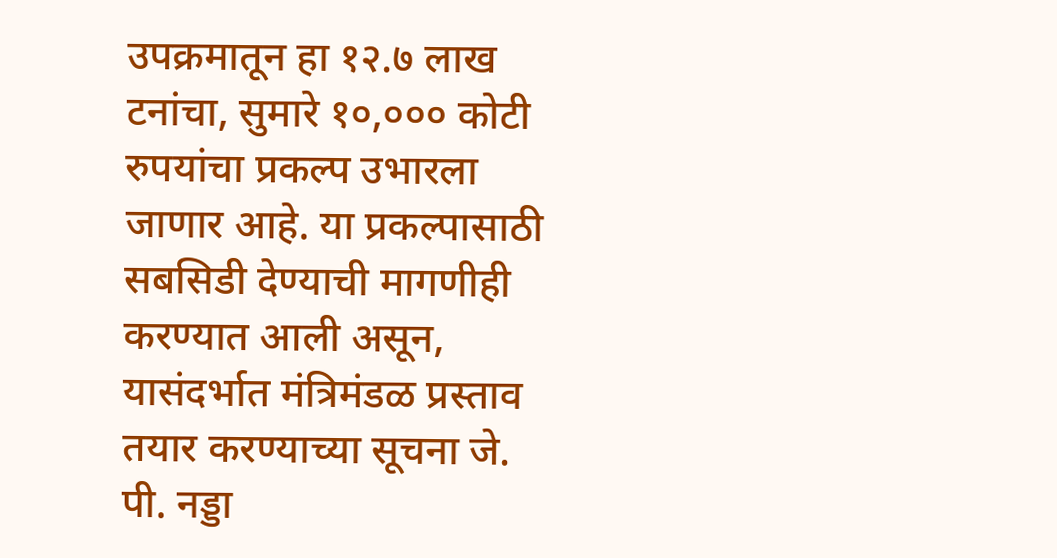उपक्रमातून हा १२.७ लाख टनांचा, सुमारे १०,००० कोटी रुपयांचा प्रकल्प उभारला जाणार आहे. या प्रकल्पासाठी सबसिडी देण्याची मागणीही करण्यात आली असून, यासंदर्भात मंत्रिमंडळ प्रस्ताव तयार करण्याच्या सूचना जे. पी. नड्डा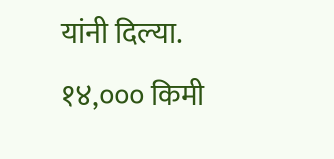यांनी दिल्या.
१४,००० किमी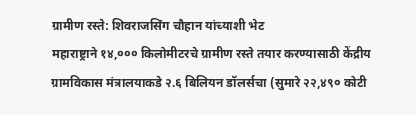ग्रामीण रस्ते: शिवराजसिंग चौहान यांच्याशी भेट
महाराष्ट्राने १४,००० किलोमीटरचे ग्रामीण रस्ते तयार करण्यासाठी केंद्रीय ग्रामविकास मंत्रालयाकडे २.६ बिलियन डॉलर्सचा (सुमारे २२,४९० कोटी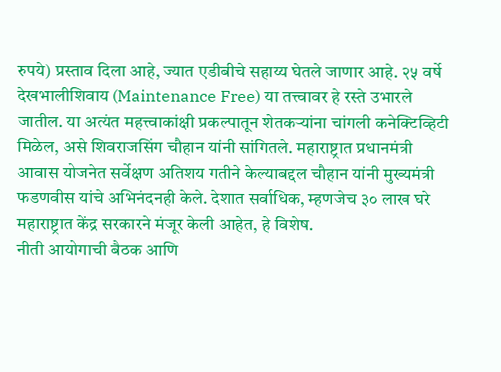रुपये) प्रस्ताव दिला आहे, ज्यात एडीबीचे सहाय्य घेतले जाणार आहे. २५ वर्षे देखभालीशिवाय (Maintenance Free) या तत्त्वावर हे रस्ते उभारले जातील. या अत्यंत महत्त्वाकांक्षी प्रकल्पातून शेतकऱ्यांना चांगली कनेक्टिव्हिटी मिळेल, असे शिवराजसिंग चौहान यांनी सांगितले. महाराष्ट्रात प्रधानमंत्री आवास योजनेत सर्वेक्षण अतिशय गतीने केल्याबद्दल चौहान यांनी मुख्यमंत्री फडणवीस यांचे अभिनंदनही केले. देशात सर्वाधिक, म्हणजेच ३० लाख घरे महाराष्ट्रात केंद्र सरकारने मंजूर केली आहेत, हे विशेष.
नीती आयोगाची बैठक आणि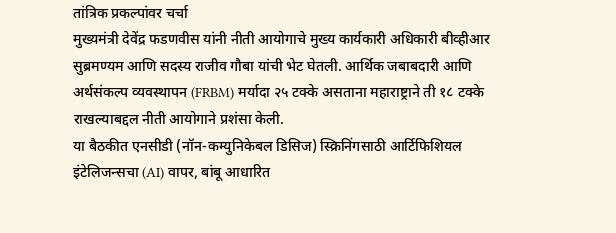तांत्रिक प्रकल्पांवर चर्चा
मुख्यमंत्री देवेंद्र फडणवीस यांनी नीती आयोगाचे मुख्य कार्यकारी अधिकारी बीव्हीआर सुब्रमण्यम आणि सदस्य राजीव गौबा यांची भेट घेतली. आर्थिक जबाबदारी आणि अर्थसंकल्प व्यवस्थापन (FRBM) मर्यादा २५ टक्के असताना महाराष्ट्राने ती १८ टक्के राखल्याबद्दल नीती आयोगाने प्रशंसा केली.
या बैठकीत एनसीडी (नॉन-कम्युनिकेबल डिसिज) स्क्रिनिंगसाठी आर्टिफिशियल इंटेलिजन्सचा (AI) वापर, बांबू आधारित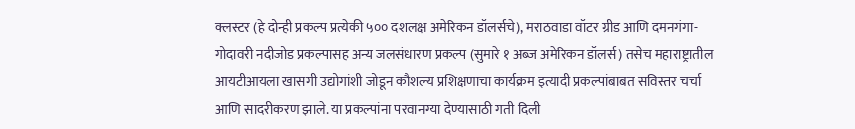क्लस्टर (हे दोन्ही प्रकल्प प्रत्येकी ५०० दशलक्ष अमेरिकन डॉलर्सचे), मराठवाडा वॉटर ग्रीड आणि दमनगंगा-गोदावरी नदीजोड प्रकल्पासह अन्य जलसंधारण प्रकल्प (सुमारे १ अब्ज अमेरिकन डॉलर्स) तसेच महाराष्ट्रातील आयटीआयला खासगी उद्योगांशी जोडून कौशल्य प्रशिक्षणाचा कार्यक्रम इत्यादी प्रकल्पांबाबत सविस्तर चर्चा आणि सादरीकरण झाले. या प्रकल्पांना परवानग्या देण्यासाठी गती दिली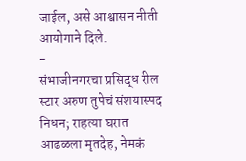जाईल, असे आश्वासन नीती आयोगाने दिले.
-
संभाजीनगरचा प्रसिद्ध रील स्टार अरुण तुपेचं संशयास्पद निधन; राहत्या घरात आढळला मृतदेह, नेमकं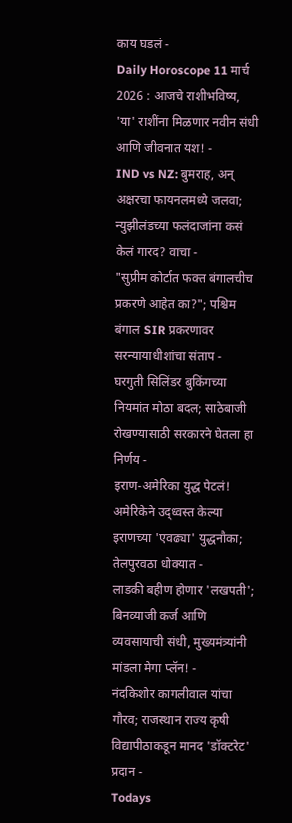काय घडलं -
Daily Horoscope 11 मार्च 2026 : आजचे राशीभविष्य, 'या' राशींना मिळणार नवीन संधी आणि जीवनात यश! -
IND vs NZ: बुमराह, अन् अक्षरचा फायनलमध्ये जलवा; न्युझीलंडच्या फलंदाजांना कसं केलं गारद? वाचा -
"सुप्रीम कोर्टात फक्त बंगालचीच प्रकरणे आहेत का?"; पश्चिम बंगाल SIR प्रकरणावर सरन्यायाधीशांचा संताप -
घरगुती सिलिंडर बुकिंगच्या नियमांत मोठा बदल; साठेबाजी रोखण्यासाठी सरकारने घेतला हा निर्णय -
इराण-अमेरिका युद्ध पेटलं! अमेरिकेने उद्ध्वस्त केल्या इराणच्या 'एवढ्या' युद्धनौका; तेलपुरवठा धोक्यात -
लाडकी बहीण होणार 'लखपती'; बिनव्याजी कर्ज आणि व्यवसायाची संधी, मुख्यमंत्र्यांनी मांडला मेगा प्लॅन! -
नंदकिशोर कागलीवाल यांचा गौरव; राजस्थान राज्य कृषी विद्यापीठाकडून मानद 'डॉक्टरेट' प्रदान -
Todays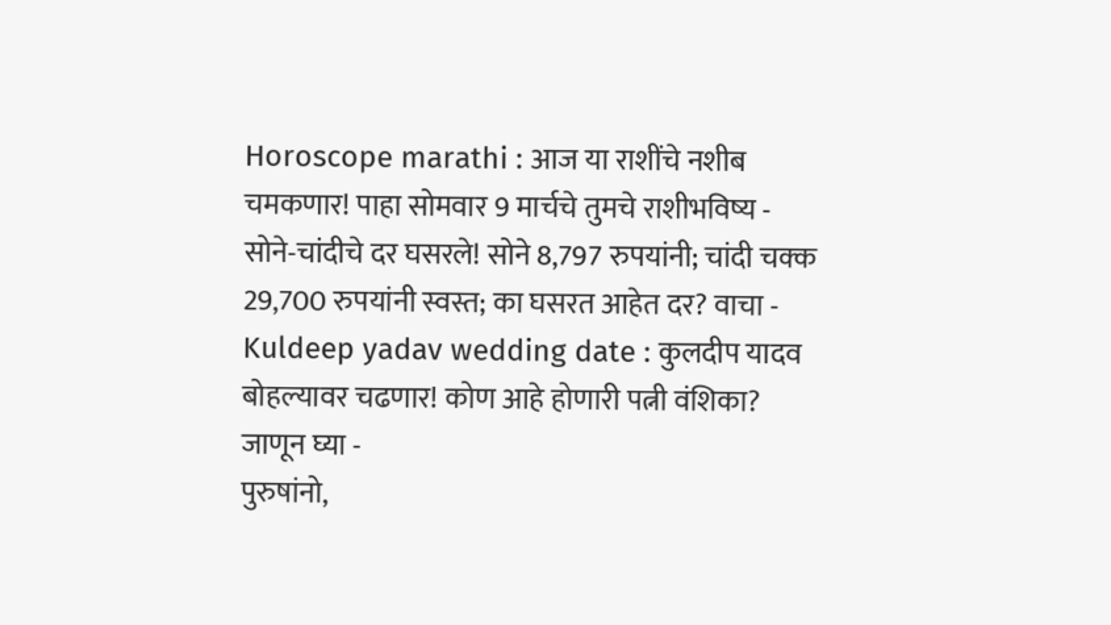Horoscope marathi : आज या राशींचे नशीब चमकणार! पाहा सोमवार 9 मार्चचे तुमचे राशीभविष्य -
सोने-चांदीचे दर घसरले! सोने 8,797 रुपयांनी; चांदी चक्क 29,700 रुपयांनी स्वस्त; का घसरत आहेत दर? वाचा -
Kuldeep yadav wedding date : कुलदीप यादव बोहल्यावर चढणार! कोण आहे होणारी पत्नी वंशिका? जाणून घ्या -
पुरुषांनो,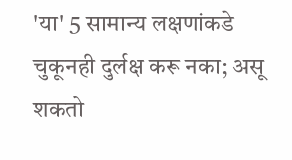'या' 5 सामान्य लक्षणांकडे चुकूनही दुर्लक्ष करू नका; असू शकतो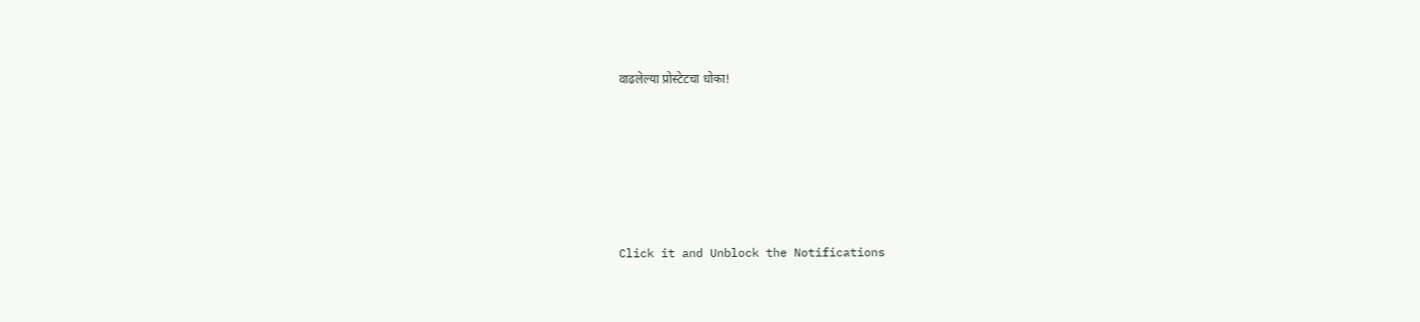वाढलेल्या प्रोस्टेटचा धोका!









Click it and Unblock the Notifications